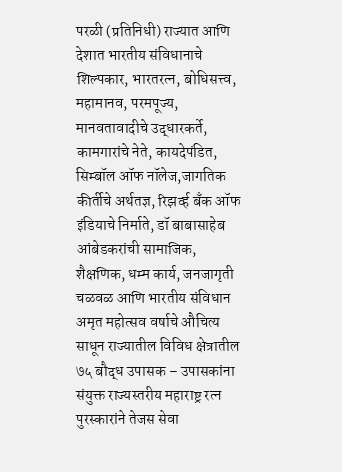परळी (प्रतिनिधी) राज्यात आणि देशात भारतीय संविधानाचे शिल्पकार, भारतरत्न, बोधिसत्त्व, महामानव, परमपूज्य, मानवतावादीचे उद्धारकर्ते, कामगारांचे नेते, कायदेपंडित, सिम्बॉल ऑफ नॉलेज,जागतिक कीर्तीचे अर्थतज्ञ, रिझर्व्ह बँक ऑफ इंडियाचे निर्माते, डॉ बाबासाहेब आंबेडकरांची सामाजिक, शैक्षणिक, धम्म कार्य, जनजागृती चळवळ आणि भारतीय संविधान अमृत महोत्सव वर्षाचे औचित्य साधून राज्यातील विविध क्षेत्रातील ७५ बौद्ध उपासक – उपासकांना संयुक्त राज्यस्तरीय महाराष्ट्र रत्न पुरस्कारांने तेजस सेवा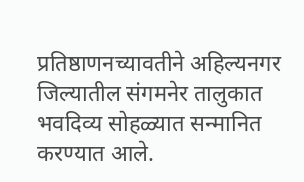प्रतिष्ठाणनच्यावतीने अहिल्यनगर जिल्यातील संगमनेर तालुकात भवदिव्य सोहळ्यात सन्मानित करण्यात आले.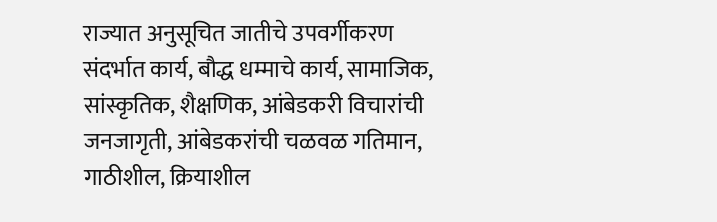राज्यात अनुसूचित जातीचे उपवर्गीकरण संदर्भात कार्य, बौद्ध धम्माचे कार्य, सामाजिक, सांस्कृतिक, शैक्षणिक, आंबेडकरी विचारांची जनजागृती, आंबेडकरांची चळवळ गतिमान, गाठीशील, क्रियाशील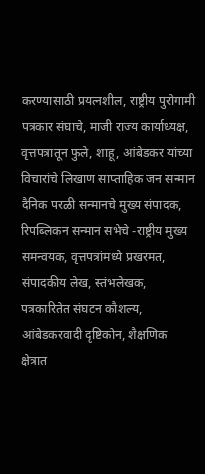करण्यासाठी प्रयत्नशील, राष्ट्रीय पुरोगामी पत्रकार संघाचे, माजी राज्य कार्याध्यक्ष, वृत्तपत्रातून फुले, शाहू, आंबेडकर यांच्या विचारांचे लिखाण साप्ताहिक जन सन्मान दैनिक परळी सन्मानचे मुख्य संपादक, रिपब्लिकन सन्मान सभेचे -राष्ट्रीय मुख्य समन्वयक, वृत्तपत्रांमध्ये प्रखरमत, संपादकीय लेख, स्तंभलेखक, पत्रकारितेत संघटन कौशल्य, आंबेडकरवादी दृष्टिकोन, शैक्षणिक क्षेत्रात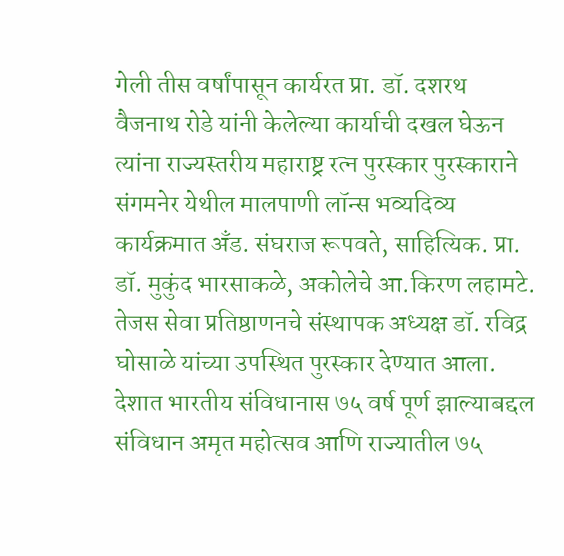गेली तीस वर्षांपासून कार्यरत प्रा. डॉ. दशरथ वैजनाथ रोडे यांनी केलेल्या कार्याची दखल घेऊन त्यांना राज्यस्तरीय महाराष्ट्र रत्न पुरस्कार पुरस्काराने संगमनेर येथील मालपाणी लॉन्स भव्यदिव्य कार्यक्रमात अँड. संघराज रूपवते, साहित्यिक. प्रा. डॉ. मुकुंद भारसाकळे, अकोलेचे आ.किरण लहामटे. तेजस सेवा प्रतिष्ठाणनचे संस्थापक अध्यक्ष डॉ. रविद्र घोसाळे यांच्या उपस्थित पुरस्कार देण्यात आला.
देशात भारतीय संविधानास ७५ वर्ष पूर्ण झाल्याबद्दल संविधान अमृत महोत्सव आणि राज्यातील ७५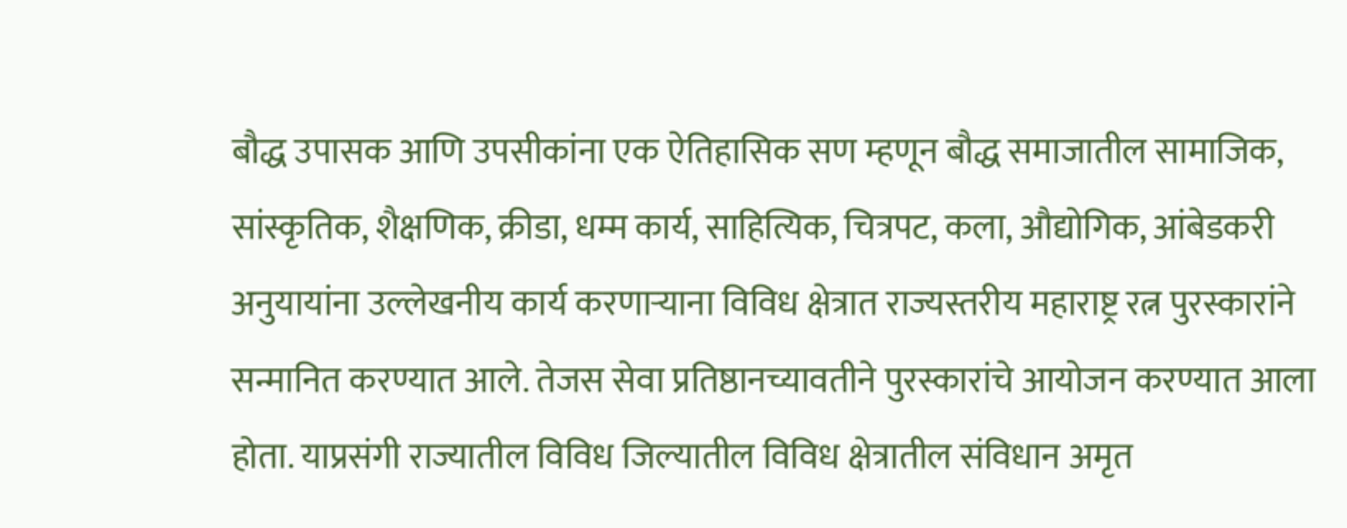बौद्ध उपासक आणि उपसीकांना एक ऐतिहासिक सण म्हणून बौद्ध समाजातील सामाजिक, सांस्कृतिक, शैक्षणिक, क्रीडा, धम्म कार्य, साहित्यिक, चित्रपट, कला, औद्योगिक, आंबेडकरी अनुयायांना उल्लेखनीय कार्य करणाऱ्याना विविध क्षेत्रात राज्यस्तरीय महाराष्ट्र रत्न पुरस्कारांने सन्मानित करण्यात आले. तेजस सेवा प्रतिष्ठानच्यावतीने पुरस्कारांचे आयोजन करण्यात आला होता. याप्रसंगी राज्यातील विविध जिल्यातील विविध क्षेत्रातील संविधान अमृत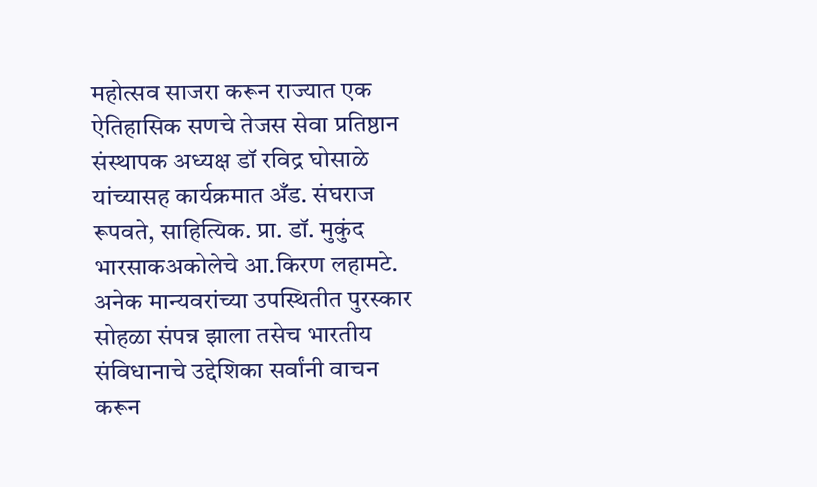महोत्सव साजरा करून राज्यात एक ऐतिहासिक सणचे तेजस सेवा प्रतिष्ठान संस्थापक अध्यक्ष डॉ रविद्र घोसाळे यांच्यासह कार्यक्रमात अँड. संघराज रूपवते, साहित्यिक. प्रा. डॉ. मुकुंद भारसाकअकोलेचे आ.किरण लहामटे.
अनेक मान्यवरांच्या उपस्थितीत पुरस्कार सोहळा संपन्न झाला तसेच भारतीय संविधानाचे उद्देशिका सर्वांनी वाचन करून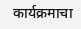कार्यक्रमाचा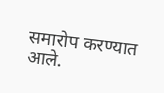समारोप करण्यात आले.